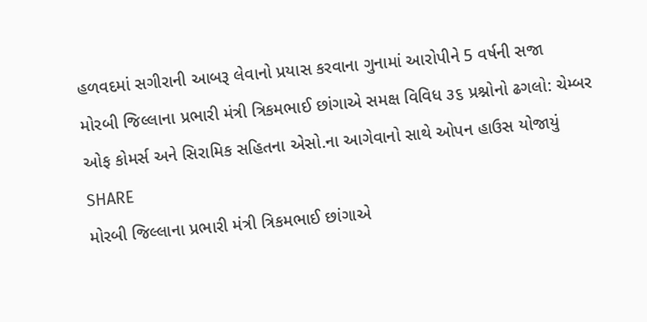હળવદમાં સગીરાની આબરૂ લેવાનો પ્રયાસ કરવાના ગુનામાં આરોપીને 5 વર્ષની સજા
મોરબી જિલ્લાના પ્રભારી મંત્રી ત્રિકમભાઈ છાંગાએ સમક્ષ વિવિધ ૩૬ પ્રશ્નોનો ઢગલો: ચેમ્બર ઓફ કોમર્સ અને સિરામિક સહિતના એસો.ના આગેવાનો સાથે ઓપન હાઉસ યોજાયું
SHARE
મોરબી જિલ્લાના પ્રભારી મંત્રી ત્રિકમભાઈ છાંગાએ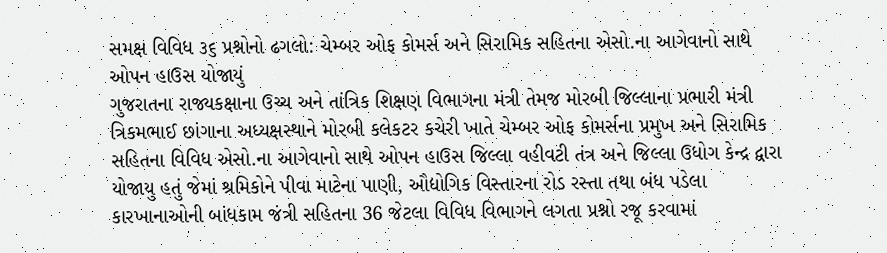સમક્ષ વિવિધ ૩૬ પ્રશ્નોનો ઢગલો: ચેમ્બર ઓફ કોમર્સ અને સિરામિક સહિતના એસો.ના આગેવાનો સાથે ઓપન હાઉસ યોજાયું
ગુજરાતના રાજ્યકક્ષાના ઉચ્ચ અને તાંત્રિક શિક્ષણ વિભાગના મંત્રી તેમજ મોરબી જિલ્લાના પ્રભારી મંત્રી ત્રિકમભાઈ છાંગાના અધ્યક્ષસ્થાને મોરબી કલેકટર કચેરી ખાતે ચેમ્બર ઓફ કોમર્સના પ્રમુખ અને સિરામિક સહિતના વિવિધ એસો.ના આગેવાનો સાથે ઓપન હાઉસ જિલ્લા વહીવટી તંત્ર અને જિલ્લા ઉધોગ કેન્દ્ર દ્વારા યોજાયુ હતું જેમાં શ્રમિકોને પીવા માટેના પાણી, ઔદ્યોગિક વિસ્તારના રોડ રસ્તા તથા બંધ પડેલા કારખાનાઓની બાંધકામ જંત્રી સહિતના 36 જેટલા વિવિધ વિભાગને લગતા પ્રશ્નો રજૂ કરવામાં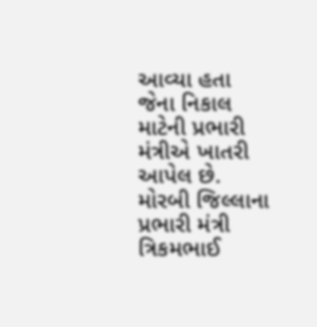આવ્યા હતા જેના નિકાલ માટેની પ્રભારી મંત્રીએ ખાતરી આપેલ છે.
મોરબી જિલ્લાના પ્રભારી મંત્રી ત્રિકમભાઈ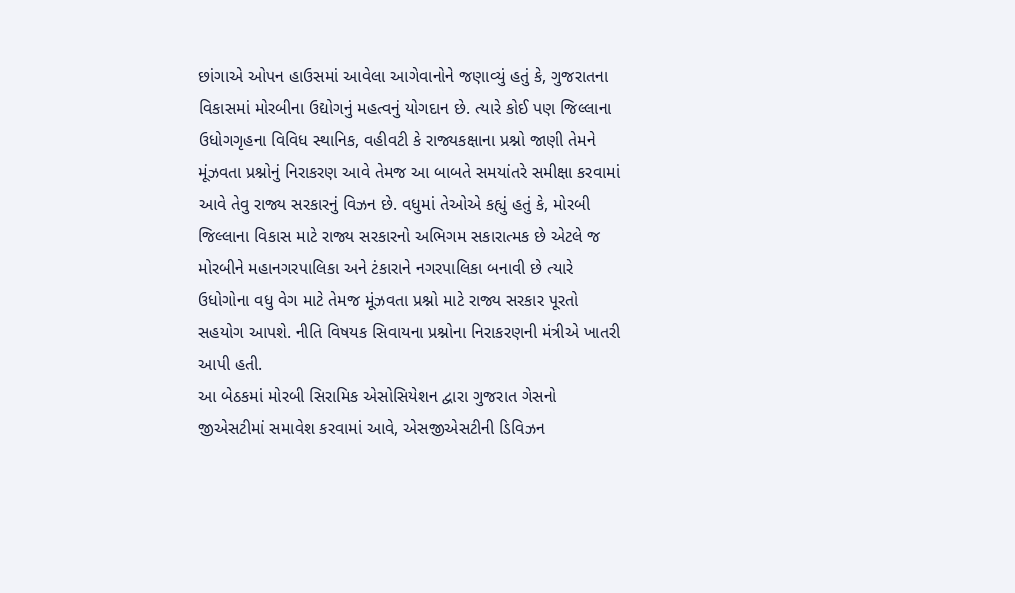છાંગાએ ઓપન હાઉસમાં આવેલા આગેવાનોને જણાવ્યું હતું કે, ગુજરાતના વિકાસમાં મોરબીના ઉદ્યોગનું મહત્વનું યોગદાન છે. ત્યારે કોઈ પણ જિલ્લાના ઉધોગગૃહના વિવિધ સ્થાનિક, વહીવટી કે રાજ્યકક્ષાના પ્રશ્નો જાણી તેમને મૂંઝવતા પ્રશ્નોનું નિરાકરણ આવે તેમજ આ બાબતે સમયાંતરે સમીક્ષા કરવામાં આવે તેવુ રાજ્ય સરકારનું વિઝન છે. વધુમાં તેઓએ કહ્યું હતું કે, મોરબી જિલ્લાના વિકાસ માટે રાજ્ય સરકારનો અભિગમ સકારાત્મક છે એટલે જ મોરબીને મહાનગરપાલિકા અને ટંકારાને નગરપાલિકા બનાવી છે ત્યારે ઉધોગોના વધુ વેગ માટે તેમજ મૂંઝવતા પ્રશ્નો માટે રાજ્ય સરકાર પૂરતો સહયોગ આપશે. નીતિ વિષયક સિવાયના પ્રશ્નોના નિરાકરણની મંત્રીએ ખાતરી આપી હતી.
આ બેઠકમાં મોરબી સિરામિક એસોસિયેશન દ્વારા ગુજરાત ગેસનો જીએસટીમાં સમાવેશ કરવામાં આવે, એસજીએસટીની ડિવિઝન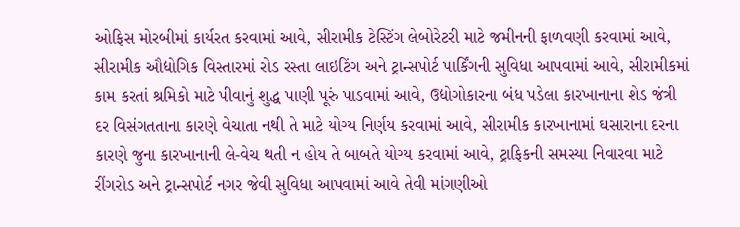ઓફિસ મોરબીમાં કાર્યરત કરવામાં આવે, સીરામીક ટેસ્ટિંગ લેબોરેટરી માટે જમીનની ફાળવણી કરવામાં આવે, સીરામીક ઔદ્યોગિક વિસ્તારમાં રોડ રસ્તા લાઇટિંગ અને ટ્રાન્સપોર્ટ પાર્કિંગની સુવિધા આપવામાં આવે, સીરામીકમાં કામ કરતાં શ્રમિકો માટે પીવાનું શુદ્ધ પાણી પૂરું પાડવામાં આવે, ઉદ્યોગોકારના બંધ પડેલા કારખાનાના શેડ જંત્રી દર વિસંગતતાના કારણે વેચાતા નથી તે માટે યોગ્ય નિર્ણય કરવામાં આવે, સીરામીક કારખાનામાં ઘસારાના દરના કારણે જુના કારખાનાની લે-વેચ થતી ન હોય તે બાબતે યોગ્ય કરવામાં આવે, ટ્રાફિકની સમસ્યા નિવારવા માટે રીંગરોડ અને ટ્રાન્સપોર્ટ નગર જેવી સુવિધા આપવામાં આવે તેવી માંગણીઓ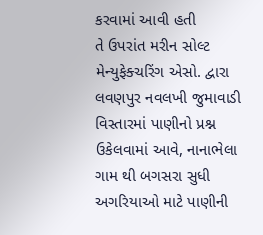કરવામાં આવી હતી
તે ઉપરાંત મરીન સોલ્ટ મેન્યુફેક્ચરિંગ એસો. દ્વારા લવણપુર નવલખી જુમાવાડી વિસ્તારમાં પાણીનો પ્રશ્ન ઉકેલવામાં આવે, નાનાભેલા ગામ થી બગસરા સુધી અગરિયાઓ માટે પાણીની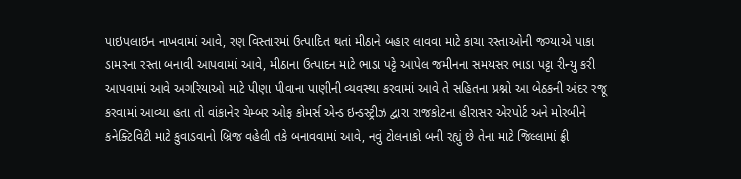પાઇપલાઇન નાખવામાં આવે, રણ વિસ્તારમાં ઉત્પાદિત થતાં મીઠાને બહાર લાવવા માટે કાચા રસ્તાઓની જગ્યાએ પાકા ડામરના રસ્તા બનાવી આપવામાં આવે, મીઠાના ઉત્પાદન માટે ભાડા પટ્ટે આપેલ જમીનના સમયસર ભાડા પટ્ટા રીન્યુ કરી આપવામાં આવે અગરિયાઓ માટે પીણા પીવાના પાણીની વ્યવસ્થા કરવામાં આવે તે સહિતના પ્રશ્નો આ બેઠકની અંદર રજૂ કરવામાં આવ્યા હતા તો વાંકાનેર ચેમ્બર ઓફ કોમર્સ એન્ડ ઇન્ડસ્ટ્રીઝ દ્વારા રાજકોટના હીરાસર એરપોર્ટ અને મોરબીને કનેક્ટિવિટી માટે કુવાડવાનો બ્રિજ વહેલી તકે બનાવવામાં આવે, નવું ટોલનાકો બની રહ્યું છે તેના માટે જિલ્લામાં ફ્રી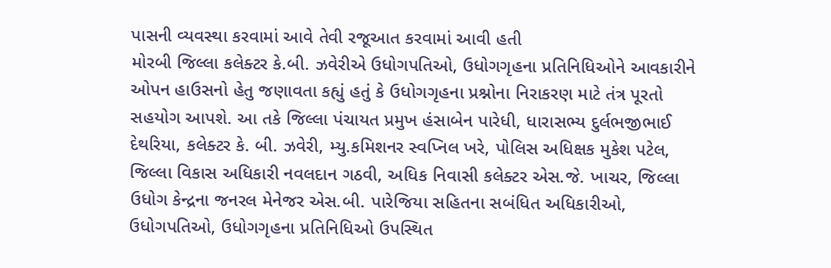પાસની વ્યવસ્થા કરવામાં આવે તેવી રજૂઆત કરવામાં આવી હતી
મોરબી જિલ્લા કલેક્ટર કે.બી. ઝવેરીએ ઉધોગપતિઓ, ઉધોગગૃહના પ્રતિનિધિઓને આવકારીને ઓપન હાઉસનો હેતુ જણાવતા કહ્યું હતું કે ઉધોગગૃહના પ્રશ્નોના નિરાકરણ માટે તંત્ર પૂરતો સહયોગ આપશે. આ તકે જિલ્લા પંચાયત પ્રમુખ હંસાબેન પારેધી, ધારાસભ્ય દુર્લભજીભાઈ દેથરિયા, કલેક્ટર કે. બી. ઝવેરી, મ્યુ.કમિશનર સ્વપ્નિલ ખરે, પોલિસ અધિક્ષક મુકેશ પટેલ, જિલ્લા વિકાસ અધિકારી નવલદાન ગઠવી, અધિક નિવાસી કલેક્ટર એસ.જે. ખાચર, જિલ્લા ઉધોગ કેન્દ્રના જનરલ મેનેજર એસ.બી. પારેજિયા સહિતના સબંધિત અધિકારીઓ, ઉધોગપતિઓ, ઉધોગગૃહના પ્રતિનિધિઓ ઉપસ્થિત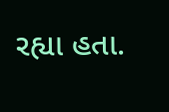રહ્યા હતા.